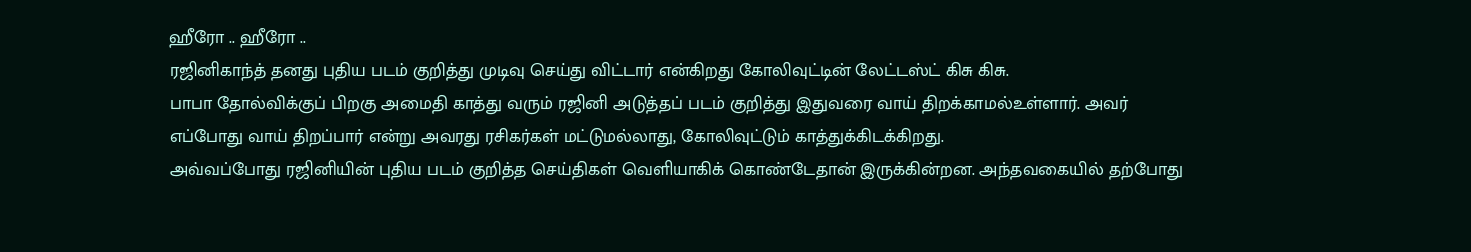ஹீரோ .. ஹீரோ ..
ரஜினிகாந்த் தனது புதிய படம் குறித்து முடிவு செய்து விட்டார் என்கிறது கோலிவுட்டின் லேட்டஸ்ட் கிசு கிசு.
பாபா தோல்விக்குப் பிறகு அமைதி காத்து வரும் ரஜினி அடுத்தப் படம் குறித்து இதுவரை வாய் திறக்காமல்உள்ளார். அவர் எப்போது வாய் திறப்பார் என்று அவரது ரசிகர்கள் மட்டுமல்லாது, கோலிவுட்டும் காத்துக்கிடக்கிறது.
அவ்வப்போது ரஜினியின் புதிய படம் குறித்த செய்திகள் வெளியாகிக் கொண்டேதான் இருக்கின்றன. அந்தவகையில் தற்போது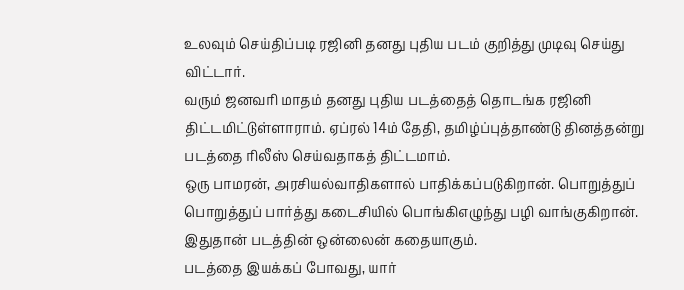உலவும் செய்திப்படி ரஜினி தனது புதிய படம் குறித்து முடிவு செய்து விட்டார்.
வரும் ஜனவரி மாதம் தனது புதிய படத்தைத் தொடங்க ரஜினி திட்டமிட்டுள்ளாராம். ஏப்ரல் 14ம் தேதி, தமிழ்ப்புத்தாண்டு தினத்தன்று படத்தை ரிலீஸ் செய்வதாகத் திட்டமாம்.
ஒரு பாமரன், அரசியல்வாதிகளால் பாதிக்கப்படுகிறான். பொறுத்துப் பொறுத்துப் பார்த்து கடைசியில் பொங்கிஎழுந்து பழி வாங்குகிறான். இதுதான் படத்தின் ஒன்லைன் கதையாகும்.
படத்தை இயக்கப் போவது, யார்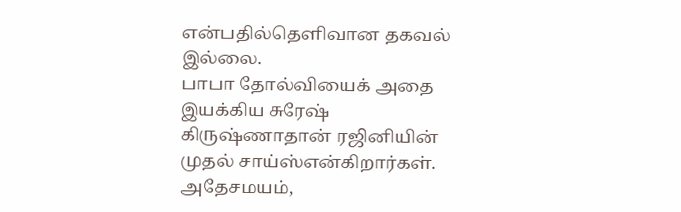என்பதில்தெளிவான தகவல் இல்லை.
பாபா தோல்வியைக் அதை இயக்கிய சுரேஷ் கிருஷ்ணாதான் ரஜினியின் முதல் சாய்ஸ்என்கிறார்கள். அதேசமயம்,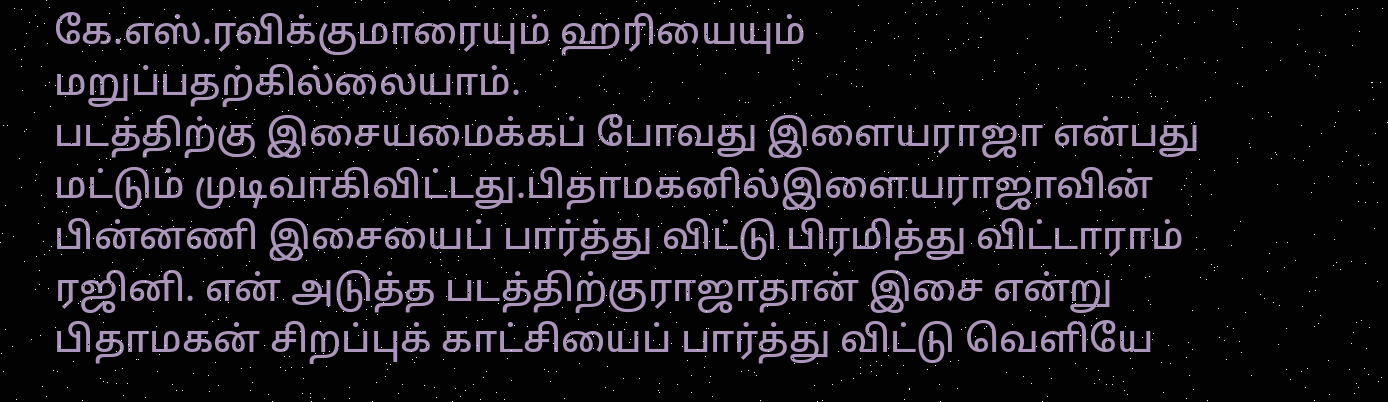கே.எஸ்.ரவிக்குமாரையும் ஹரியையும் மறுப்பதற்கில்லையாம்.
படத்திற்கு இசையமைக்கப் போவது இளையராஜா என்பது மட்டும் முடிவாகிவிட்டது.பிதாமகனில்இளையராஜாவின் பின்னணி இசையைப் பார்த்து விட்டு பிரமித்து விட்டாராம் ரஜினி. என் அடுத்த படத்திற்குராஜாதான் இசை என்று பிதாமகன் சிறப்புக் காட்சியைப் பார்த்து விட்டு வெளியே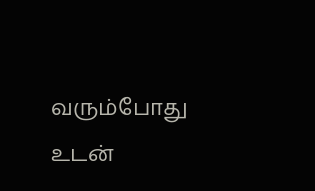வரும்போது உடன்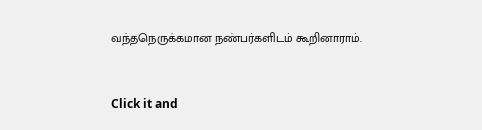வந்தநெருக்கமான நண்பர்களிடம் கூறினாராம்.


Click it and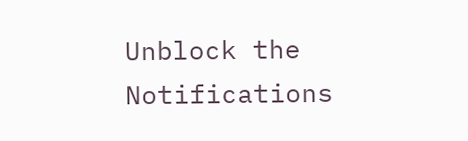Unblock the Notifications